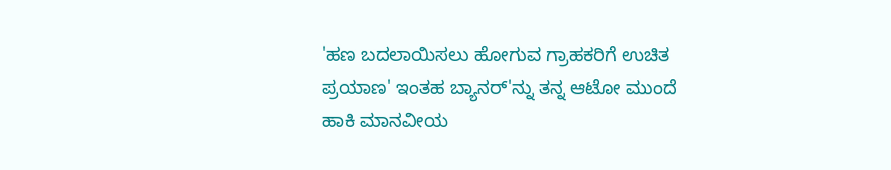'ಹಣ ಬದಲಾಯಿಸಲು ಹೋಗುವ ಗ್ರಾಹಕರಿಗೆ ಉಚಿತ ಪ್ರಯಾಣ' ಇಂತಹ ಬ್ಯಾನರ್'ನ್ನು ತನ್ನ ಆಟೋ ಮುಂದೆ ಹಾಕಿ ಮಾನವೀಯ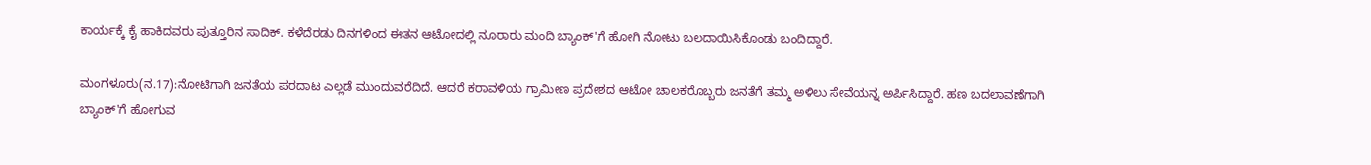ಕಾರ್ಯಕ್ಕೆ ಕೈ ಹಾಕಿದವರು ಪುತ್ತೂರಿನ ಸಾದಿಕ್. ಕಳೆದೆರಡು ದಿನಗಳಿಂದ ಈತನ ಆಟೋದಲ್ಲಿ ನೂರಾರು ಮಂದಿ ಬ್ಯಾಂಕ್'ಗೆ ಹೋಗಿ ನೋಟು ಬಲದಾಯಿಸಿಕೊಂಡು ಬಂದಿದ್ದಾರೆ.

ಮಂಗಳೂರು(ನ.17):ನೋಟಿಗಾಗಿ ಜನತೆಯ ಪರದಾಟ ಎಲ್ಲಡೆ ಮುಂದುವರೆದಿದೆ. ಆದರೆ ಕರಾವಳಿಯ ಗ್ರಾಮೀಣ ಪ್ರದೇಶದ ಆಟೋ ಚಾಲಕರೊಬ್ಬರು ಜನತೆಗೆ ತಮ್ಮ ಅಳಿಲು ಸೇವೆಯನ್ನ ಅರ್ಪಿಸಿದ್ದಾರೆ. ಹಣ ಬದಲಾವಣೆಗಾಗಿ ಬ್ಯಾಂಕ್'ಗೆ ಹೋಗುವ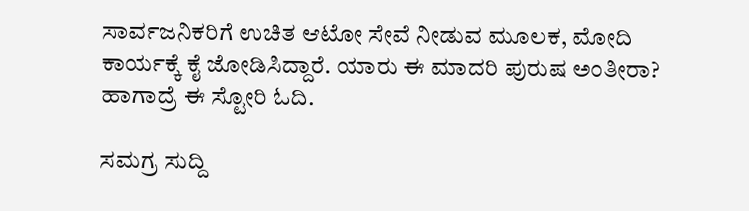ಸಾರ್ವಜನಿಕರಿಗೆ ಉಚಿತ ಆಟೋ ಸೇವೆ ನೀಡುವ ಮೂಲಕ, ಮೋದಿ ಕಾರ್ಯಕ್ಕೆ ಕೈ ಜೋಡಿಸಿದ್ದಾರೆ. ಯಾರು ಈ ಮಾದರಿ ಪುರುಷ ಅಂತೀರಾ? ಹಾಗಾದ್ರೆ ಈ ಸ್ಟೋರಿ ಓದಿ.

ಸಮಗ್ರ ಸುದ್ದಿ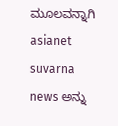ಮೂಲವನ್ನಾಗಿ asianet suvarna news ಅನ್ನು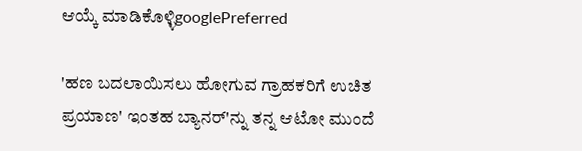ಆಯ್ಕೆ ಮಾಡಿಕೊಳ್ಳಿgooglePreferred

'ಹಣ ಬದಲಾಯಿಸಲು ಹೋಗುವ ಗ್ರಾಹಕರಿಗೆ ಉಚಿತ ಪ್ರಯಾಣ' ಇಂತಹ ಬ್ಯಾನರ್'ನ್ನು ತನ್ನ ಆಟೋ ಮುಂದೆ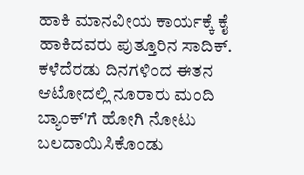ಹಾಕಿ ಮಾನವೀಯ ಕಾರ್ಯಕ್ಕೆ ಕೈ ಹಾಕಿದವರು ಪುತ್ತೂರಿನ ಸಾದಿಕ್. ಕಳೆದೆರಡು ದಿನಗಳಿಂದ ಈತನ ಆಟೋದಲ್ಲಿ ನೂರಾರು ಮಂದಿ ಬ್ಯಾಂಕ್'ಗೆ ಹೋಗಿ ನೋಟು ಬಲದಾಯಿಸಿಕೊಂಡು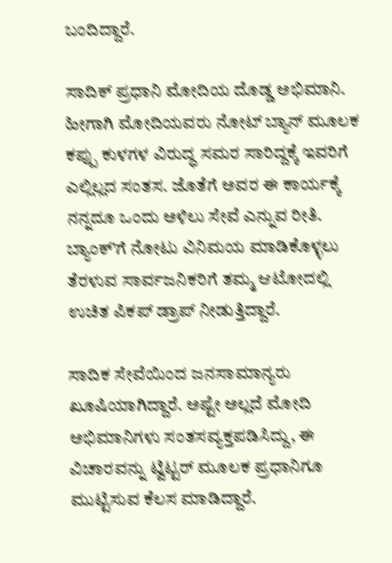ಬಂದಿದ್ದಾರೆ.

ಸಾದಿಕ್ ಪ್ರಧಾನಿ ಮೋದಿಯ ದೊಡ್ಡ ಅಭಿಮಾನಿ. ಹೀಗಾಗಿ ಮೋದಿಯವರು ನೋಟ್ ಬ್ಯಾನ್ ಮೂಲಕ ಕಪ್ಪು ಕುಳಗಳ ವಿರುದ್ಧ ಸಮರ ಸಾರಿದ್ದಕ್ಕೆ ಇವರಿಗೆ ಎಲ್ಲಿಲ್ಲದ ಸಂತಸ. ಜೊತೆಗೆ ಅವರ ಈ ಕಾರ್ಯಕ್ಕೆ ನನ್ನದೂ ಒಂದು ಅಳಿಲು ಸೇವೆ ಎನ್ನುವ ರೀತಿ. ಬ್ಯಾಂಕ್'ಗೆ ನೋಟು ವಿನಿಮಯ ಮಾಡಿಕೊಳ್ಳಲು ತೆರಳುವ ಸಾರ್ವಜನಿಕರಿಗೆ ತಮ್ಮ ಆಟೋದಲ್ಲಿ ಉಚಿತ ಪಿಕಪ್ ಡ್ರಾಪ್ ನೀಡುತ್ತಿದ್ದಾರೆ.

ಸಾದಿಕ ಸೇವೆಯಿಂದ ಜನಸಾಮಾನ್ಯರು ಖೂಷಿಯಾಗಿದ್ದಾರೆ. ಅಷ್ಟೇ ಅಲ್ಲದೆ ಮೋದಿ ಅಭಿಮಾನಿಗಳು ಸಂತಸವ್ಯಕ್ತಪಡಿಸಿದ್ದು, ಈ ವಿಚಾರವನ್ನು ಟ್ವಿಟ್ಟರ್ ಮೂಲಕ ಪ್ರಧಾನಿಗೂ ಮುಟ್ಟಿಸುವ ಕೆಲಸ ಮಾಡಿದ್ದಾರೆ.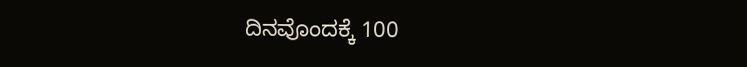ದಿನವೊಂದಕ್ಕೆ 100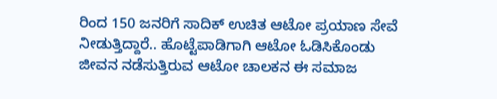ರಿಂದ 150 ಜನರಿಗೆ ಸಾದಿಕ್ ಉಚಿತ ಆಟೋ ಪ್ರಯಾಣ ಸೇವೆ ನೀಡುತ್ತಿದ್ದಾರೆ.. ಹೊಟ್ಟೆಪಾಡಿಗಾಗಿ ಆಟೋ ಓಡಿಸಿಕೊಂಡು ಜೀವನ ನಡೆಸುತ್ತಿರುವ ಆಟೋ ಚಾಲಕನ ಈ ಸಮಾಜ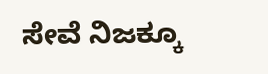ಸೇವೆ ನಿಜಕ್ಕೂ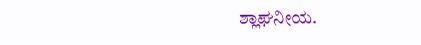ಶ್ಲಾಘನೀಯ.